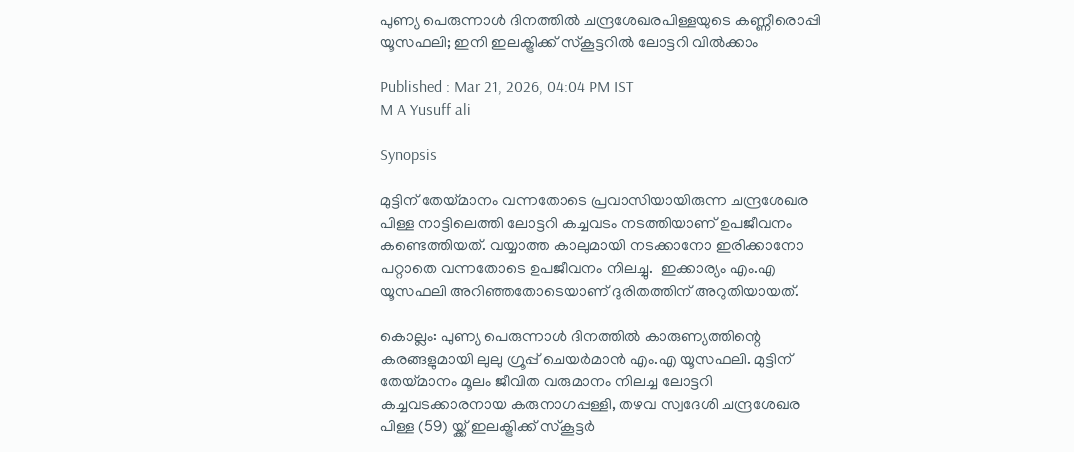പുണ്യ പെരുന്നാൾ ദിനത്തിൽ ചന്ദ്രശേഖരപിള്ളയുടെ കണ്ണീരൊപ്പി യൂസഫലി; ഇനി ഇലക്ട്രിക്ക് സ്കൂട്ടറിൽ ലോട്ടറി വിൽക്കാം

Published : Mar 21, 2026, 04:04 PM IST
M A Yusuff ali

Synopsis

മുട്ടിന് തേയ്മാനം വന്നതോടെ പ്രവാസിയായിരുന്ന ചന്ദ്രശേഖര പിള്ള നാട്ടിലെത്തി ലോട്ടറി കച്ചവടം നടത്തിയാണ് ഉപജീവനം കണ്ടെത്തിയത്. വയ്യാത്ത കാലുമായി നടക്കാനോ ഇരിക്കാനോ പറ്റാതെ വന്നതോടെ ഉപജീവനം നിലച്ചു.  ഇക്കാര്യം എം.എ യൂസഫലി അറിഞ്ഞതോടെയാണ് ദുരിതത്തിന് അറുതിയായത്.

കൊല്ലം: പുണ്യ പെരുന്നാൾ ദിനത്തിൽ കാരുണ്യത്തിന്റെ കരങ്ങളുമായി ലുലു ഗ്രൂപ്പ് ചെയർമാൻ എം.എ യൂസഫലി. മുട്ടിന് തേയ്മാനം മൂലം ജീവിത വരുമാനം നിലച്ച ലോട്ടറി കച്ചവടക്കാരനായ കരുനാഗപ്പള്ളി, തഴവ സ്വദേശി ചന്ദ്രശേഖര പിള്ള (59) യ്ക്ക് ഇലക്ട്രിക്ക് സ്കൂട്ടർ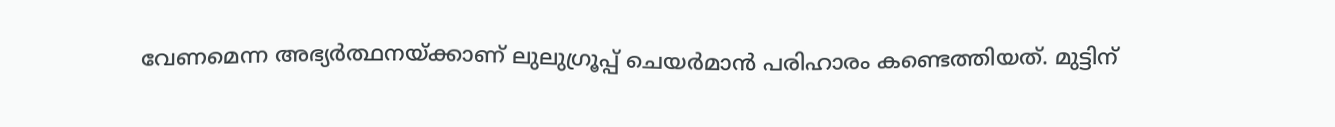വേണമെന്ന അഭ്യർത്ഥനയ്ക്കാണ് ലുലുഗ്രൂപ്പ് ചെയർമാൻ പരിഹാരം കണ്ടെത്തിയത്. മുട്ടിന്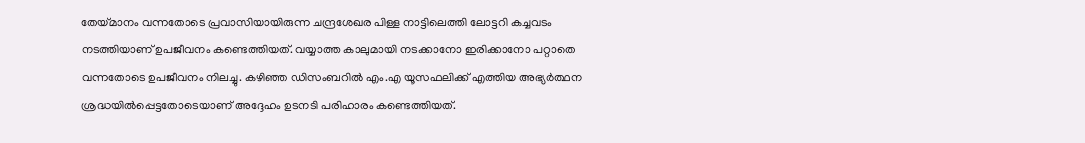തേയ്മാനം വന്നതോടെ പ്രവാസിയായിരുന്ന ചന്ദ്രശേഖര പിള്ള നാട്ടിലെത്തി ലോട്ടറി കച്ചവടം നടത്തിയാണ് ഉപജീവനം കണ്ടെത്തിയത്. വയ്യാത്ത കാലുമായി നടക്കാനോ ഇരിക്കാനോ പറ്റാതെ വന്നതോടെ ഉപജീവനം നിലച്ചു. കഴി‍ഞ്ഞ ‍ഡിസംബറിൽ എം.എ യൂസഫലിക്ക് എത്തിയ അഭ്യർത്ഥന ശ്രദ്ധയിൽപ്പെട്ടതോടെയാണ് അദ്ദേഹം ഉടനടി പരിഹാരം കണ്ടെത്തിയത്.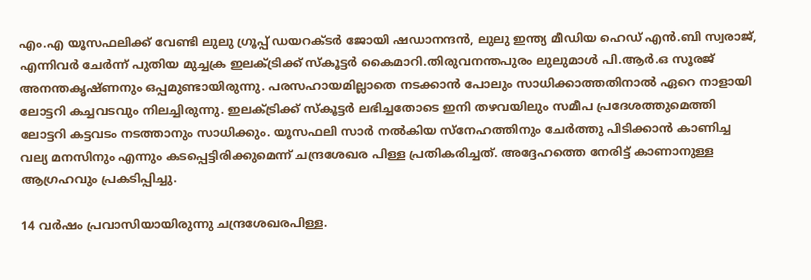എം.എ യൂസഫലിക്ക് വേണ്ടി ലുലു ഗ്രൂപ്പ് ഡയറക്ടർ ജോയി ഷഡാനന്ദൻ, ലുലു ഇന്ത്യ മീഡിയ ഹെഡ് എൻ.ബി സ്വരാജ്, എന്നിവർ ചേർന്ന് പുതിയ മുച്ചക്ര ഇലക്ട്രിക്ക് സ്കൂട്ടർ കൈമാറി.തിരുവനന്തപുരം ലുലുമാൾ പി.ആർ.ഒ സൂരജ് അനന്തകൃഷ്ണനും ഒപ്പമുണ്ടായിരുന്നു. പരസഹായമില്ലാതെ നടക്കാൻ പോലും സാധിക്കാത്തതിനാൽ ഏറെ നാളായി ലോട്ടറി കച്ചവടവും നിലച്ചിരുന്നു. ഇലക്ട്രിക്ക് സ്കൂട്ടർ ലഭിച്ചതോടെ ഇനി തഴവയിലും സമീപ പ്രദേശത്തുമെത്തി ലോട്ടറി കട്ടവടം നടത്താനും സാധിക്കും. യൂസഫലി സാർ നൽകിയ സ്നേഹത്തിനും ചേർത്തു പിടിക്കാൻ കാണിച്ച വല്യ മനസിനും എന്നും കടപ്പെട്ടിരിക്കുമെന്ന് ചന്ദ്രശേഖര പിള്ള പ്രതികരിച്ചത്. അദ്ദേഹത്തെ നേരിട്ട് കാണാനുള്ള ആഗ്രഹവും പ്രകടിപ്പിച്ചു.

14 വർഷം പ്രവാസിയായിരുന്നു ചന്ദ്രശേഖരപിള്ള.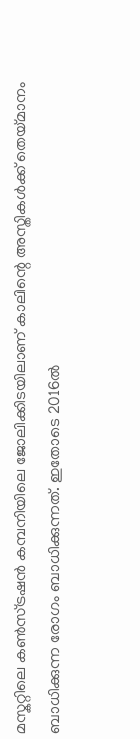മസ്കറ്റിലെ കൺസ്ട്രഷൻ കമ്പനിയിലെ ജോലിക്കിടയിലാണ് കാലിന്റെ അസ്തികൾക്ക് തെയ്മാനം ബാധിക്കുന്ന രോഗം ബാധിക്കുന്നത്. ഇതോടെ 2016ൽ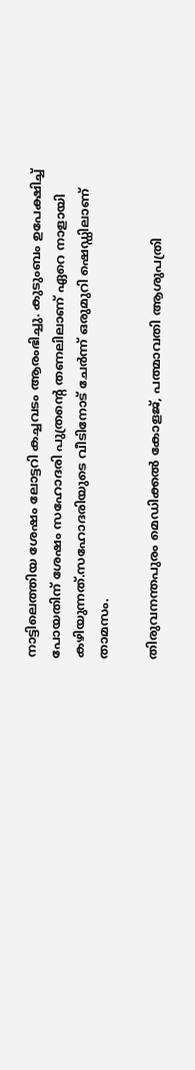നാട്ടിലെത്തിയ ശേഷം ലോട്ടറി കച്ചവടം ആരംഭിച്ചു. കുടുംബം ഉപേക്ഷിച്ച് പോയതിന് ശേഷം സഹോദരി പുത്രന്റെ തണലിലാണ് ഏറെ നാളായി കഴിയുന്നത്.സഹോദരിയുടെ വീടിനോട് ചേർന്ന് ഒരുമുറി ഷെഡ്ഡിലാണ് താമസം.

തിരുവനന്തപുരം മെഡിക്കൽ കോളജ്, പത്മാവതി ആശുപത്രി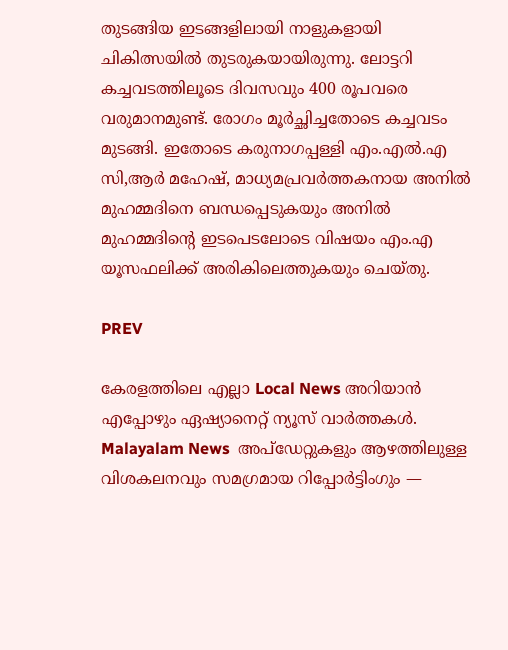തുടങ്ങിയ ഇടങ്ങളിലായി നാളുകളായി ചികിത്സയിൽ തുടരുകയായിരുന്നു. ലോട്ടറി കച്ചവടത്തിലൂടെ ദിവസവും 400 രൂപവരെ വരുമാനമുണ്ട്. രോഗം മൂർച്ഛിച്ചതോടെ കച്ചവടം മുടങ്ങി. ഇതോടെ കരുനാഗപ്പള്ളി എം.എൽ.എ സി,ആർ മഹേഷ്, മാധ്യമപ്രവർത്തകനായ അനിൽ മുഹമ്മദിനെ ബന്ധപ്പെടുകയും അനിൽ മുഹമ്മദിന്റെ ഇടപെടലോടെ വിഷയം എം.എ യൂസഫലിക്ക് അരികിലെത്തുകയും ചെയ്തു.

PREV

കേരളത്തിലെ എല്ലാ Local News അറിയാൻ എപ്പോഴും ഏഷ്യാനെറ്റ് ന്യൂസ് വാർത്തകൾ. Malayalam News  അപ്‌ഡേറ്റുകളും ആഴത്തിലുള്ള വിശകലനവും സമഗ്രമായ റിപ്പോർട്ടിംഗും —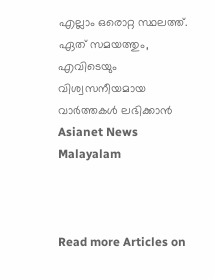എല്ലാം ഒരൊറ്റ സ്ഥലത്ത്. ഏത് സമയത്തും, എവിടെയും വിശ്വസനീയമായ വാർത്തകൾ ലഭിക്കാൻ Asianet News Malayalam



Read more Articles on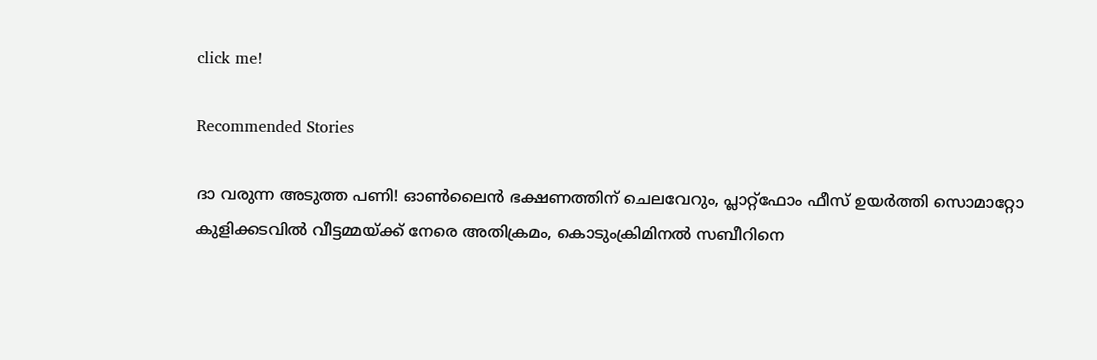click me!

Recommended Stories

ദാ വരുന്ന അടുത്ത പണി! ഓൺലൈൻ ഭക്ഷണത്തിന് ചെലവേറും, പ്ലാറ്റ്ഫോം ഫീസ് ഉയർത്തി സൊമാറ്റോ
കുളിക്കടവിൽ വീട്ടമ്മയ്ക്ക് നേരെ അതിക്രമം, കൊടുംക്രിമിനൽ സബീറിനെ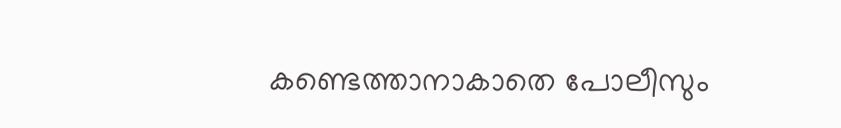കണ്ടെത്താനാകാതെ പോലീസും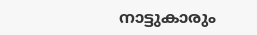നാട്ടുകാരും